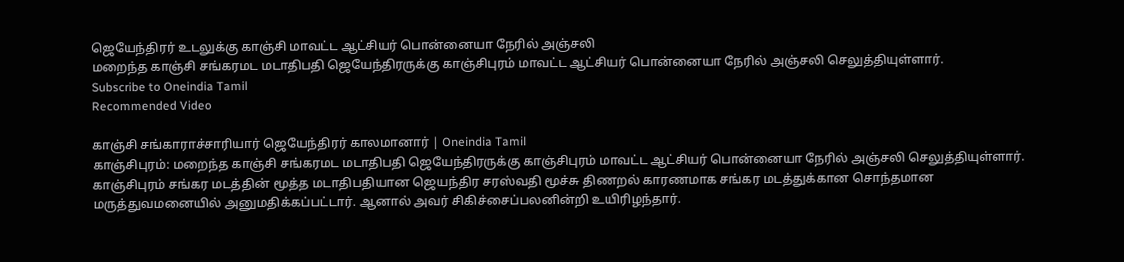ஜெயேந்திரர் உடலுக்கு காஞ்சி மாவட்ட ஆட்சியர் பொன்னையா நேரில் அஞ்சலி
மறைந்த காஞ்சி சங்கரமட மடாதிபதி ஜெயேந்திரருக்கு காஞ்சிபுரம் மாவட்ட ஆட்சியர் பொன்னையா நேரில் அஞ்சலி செலுத்தியுள்ளார்.
Subscribe to Oneindia Tamil
Recommended Video

காஞ்சி சங்காராச்சாரியார் ஜெயேந்திரர் காலமானார் | Oneindia Tamil
காஞ்சிபுரம்: மறைந்த காஞ்சி சங்கரமட மடாதிபதி ஜெயேந்திரருக்கு காஞ்சிபுரம் மாவட்ட ஆட்சியர் பொன்னையா நேரில் அஞ்சலி செலுத்தியுள்ளார்.
காஞ்சிபுரம் சங்கர மடத்தின் மூத்த மடாதிபதியான ஜெயந்திர சரஸ்வதி மூச்சு திணறல் காரணமாக சங்கர மடத்துக்கான சொந்தமான மருத்துவமனையில் அனுமதிக்கப்பட்டார். ஆனால் அவர் சிகிச்சைப்பலனின்றி உயிரிழந்தார்.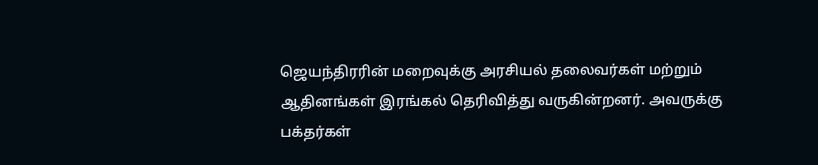ஜெயந்திரரின் மறைவுக்கு அரசியல் தலைவர்கள் மற்றும் ஆதினங்கள் இரங்கல் தெரிவித்து வருகின்றனர். அவருக்கு பக்தர்கள்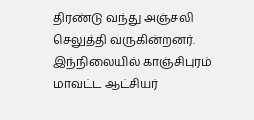திரண்டு வந்து அஞ்சலி செலுத்தி வருகின்றனர்.
இந்நிலையில் காஞ்சிபுரம் மாவட்ட ஆட்சியர்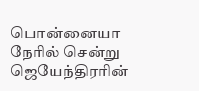பொன்னையா நேரில் சென்று ஜெயேந்திரரின்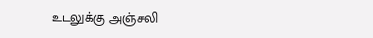உடலுக்கு அஞ்சலி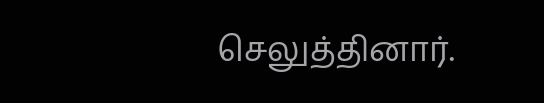செலுத்தினார்.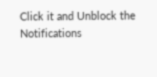Click it and Unblock the Notifications